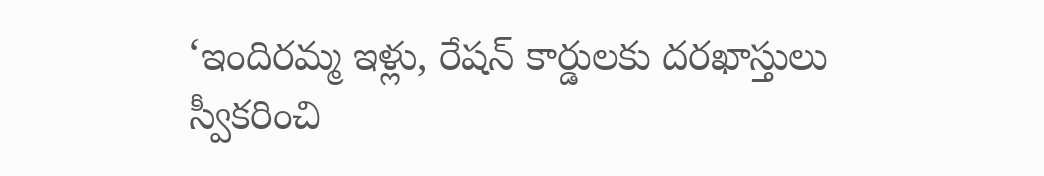‘ఇందిరమ్మ ఇళ్లు, రేషన్ కార్డులకు దరఖాస్తులు స్వీకరించి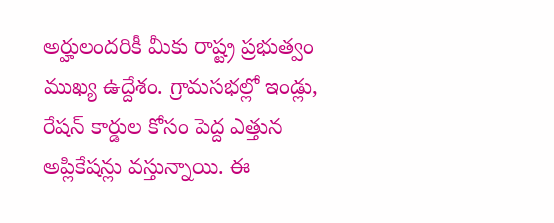అర్హులందరికీ మీకు రాష్ట్ర ప్రభుత్వం ముఖ్య ఉద్దేశం. గ్రామసభల్లో ఇండ్లు, రేషన్ కార్డుల కోసం పెద్ద ఎత్తున అప్లికేషన్లు వస్తున్నాయి. ఈ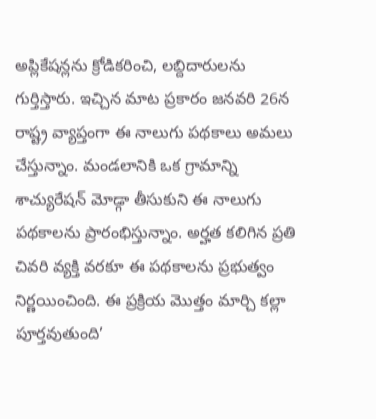అప్లికేషన్లను క్రోడికరించి, లబ్దిదారులను గుర్తిస్తారు. ఇచ్చిన మాట ప్రకారం జనవరి 26న రాష్ట్ర వ్యాప్తంగా ఈ నాలుగు పథకాలు అమలు చేస్తున్నాం. మండలానికి ఒక గ్రామాన్ని శాచ్యురేషన్ మోడ్గా తీసుకుని ఈ నాలుగు పథకాలను ప్రారంభిస్తున్నాం. అర్హత కలిగిన ప్రతి చివరి వ్యక్తి వరకూ ఈ పథకాలను ప్రభుత్వం నిర్ణయించింది. ఈ ప్రక్రియ మొత్తం మార్చి కల్లా పూర్తవుతుంది’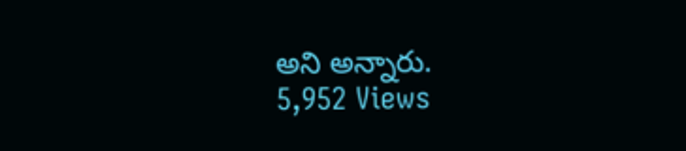అని అన్నారు.
5,952 Views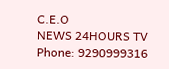C.E.O
NEWS 24HOURS TV
Phone: 9290999316